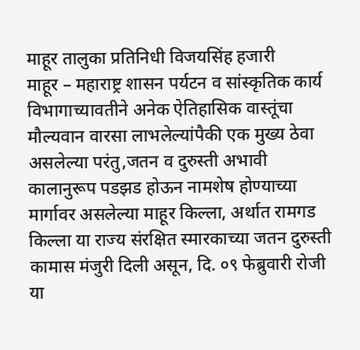माहूर तालुका प्रतिनिधी विजयसिंह हजारी
माहूर – महाराष्ट्र शासन पर्यटन व सांस्कृतिक कार्य विभागाच्यावतीने अनेक ऐतिहासिक वास्तूंचा मौल्यवान वारसा लाभलेल्यांपैकी एक मुख्य ठेवा असलेल्या परंतु,जतन व दुरुस्ती अभावी कालानुरूप पडझड होऊन नामशेष होण्याच्या मार्गावर असलेल्या माहूर किल्ला, अर्थात रामगड किल्ला या राज्य संरक्षित स्मारकाच्या जतन दुरुस्ती कामास मंजुरी दिली असून, दि. ०९ फेब्रुवारी रोजी या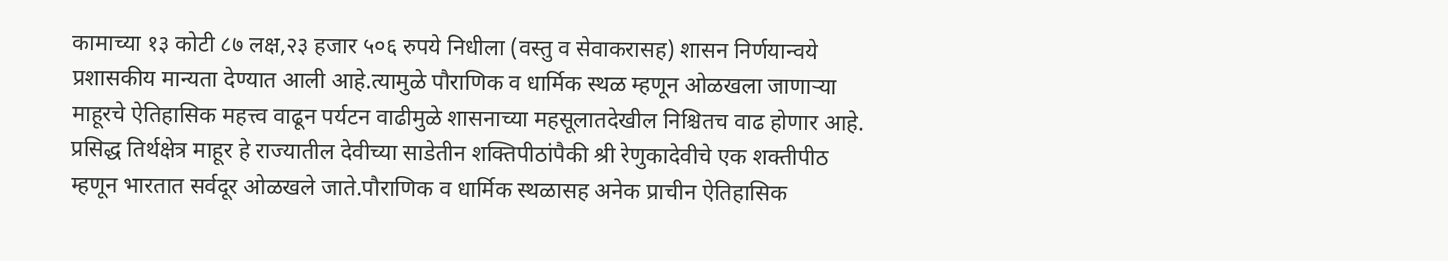कामाच्या १३ कोटी ८७ लक्ष,२३ हजार ५०६ रुपये निधीला (वस्तु व सेवाकरासह) शासन निर्णयान्वये प्रशासकीय मान्यता देण्यात आली आहे.त्यामुळे पौराणिक व धार्मिक स्थळ म्हणून ओळखला जाणाऱ्या माहूरचे ऐतिहासिक महत्त्व वाढून पर्यटन वाढीमुळे शासनाच्या महसूलातदेखील निश्चितच वाढ होणार आहे.
प्रसिद्ध तिर्थक्षेत्र माहूर हे राज्यातील देवीच्या साडेतीन शक्तिपीठांपैकी श्री रेणुकादेवीचे एक शक्तीपीठ म्हणून भारतात सर्वदूर ओळखले जाते.पौराणिक व धार्मिक स्थळासह अनेक प्राचीन ऐतिहासिक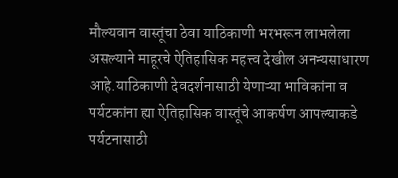मौल्यवान वास्तूंचा ठेवा याठिकाणी भरभरून लाभलेला
असल्याने माहूरचे ऐतिहासिक महत्त्व देखील अनन्यसाधारण आहे.याठिकाणी देवदर्शनासाठी येणाऱ्या भाविकांना व पर्यटकांना ह्या ऐतिहासिक वास्तूंचे आकर्षण आपल्याकडे पर्यटनासाठी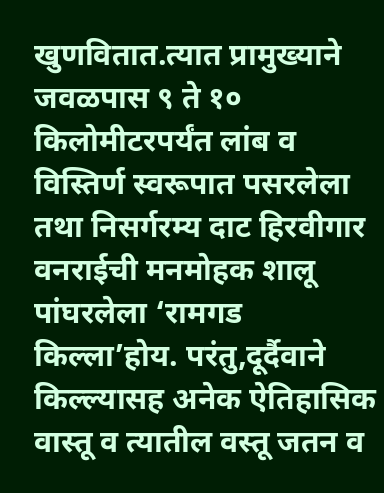खुणवितात.त्यात प्रामुख्याने जवळपास ९ ते १० किलोमीटरपर्यंत लांब व विस्तिर्ण स्वरूपात पसरलेला तथा निसर्गरम्य दाट हिरवीगार वनराईची मनमोहक शालू पांघरलेला ‘रामगड किल्ला’होय. परंतु,दूर्दैवाने किल्ल्यासह अनेक ऐतिहासिक वास्तू व त्यातील वस्तू जतन व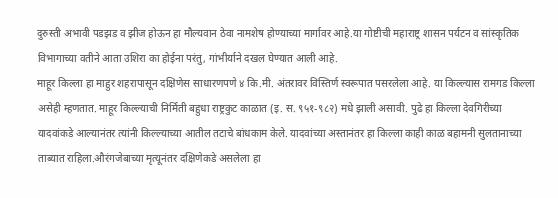दुरुस्ती अभावी पडझड व झीज होऊन हा मौल्यवान ठेवा नामशेष होण्याच्या मार्गावर आहे.या गोष्टीची महाराष्ट्र शासन पर्यटन व सांस्कृतिक विभागाच्या वतीने आता उशिरा का होईना परंतु, गांभीर्याने दखल घेण्यात आली आहे.
माहूर किल्ला हा माहुर शहरापासून दक्षिणेस साधारणपणे ४ कि.मी. अंतरावर विस्तिर्ण स्वरूपात पसरलेला आहे. या किल्ल्यास रामगड किल्ला असेही म्हणतात. माहूर किल्ल्याची निर्मिती बहुधा राष्ट्रकुट काळात (इ. स. ९५१-९८२) मधे झाली असावी. पुढे हा किल्ला देवगिरीच्या यादवांकडे आल्यानंतर त्यांनी किल्ल्याच्या आतील तटाचे बांधकाम केले. यादवांच्या अस्तानंतर हा किल्ला काही काळ बहामनी सुलतानाच्या ताब्यात राहिला.औरंगजेबाच्या मृत्यूनंतर दक्षिणेकडे असलेला हा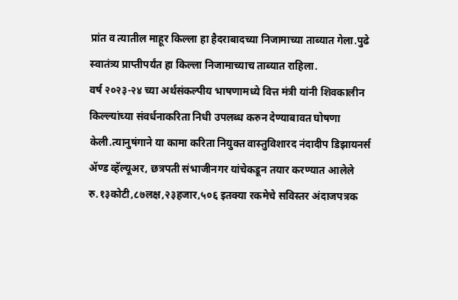प्रांत व त्यातील माहूर किल्ला हा हैदराबादच्या निजामाच्या ताब्यात गेला.पुढे स्वातंत्र्य प्राप्तीपर्यंत हा किल्ला निजामाच्याच ताब्यात राहिला.
वर्ष २०२३-२४ च्या अर्थसंकल्पीय भाषणामध्ये वित्त मंत्री यांनी शिवकालीन किल्ल्यांच्या संवर्धनाकरिता निधी उपलब्ध करुन देण्याबावत घोषणा केली.त्यानुषंगाने या कामा करिता नियुक्त वास्तुविशारद नंदादीप डिझायनर्स ॲण्ड व्हॅल्यूअर, छत्रपती संभाजीनगर यांचेकडून तयार करण्यात आलेले रु.१३कोटी,८७लक्ष,२३हजार,५०६ इतक्या रकमेचे सविस्तर अंदाजपत्रक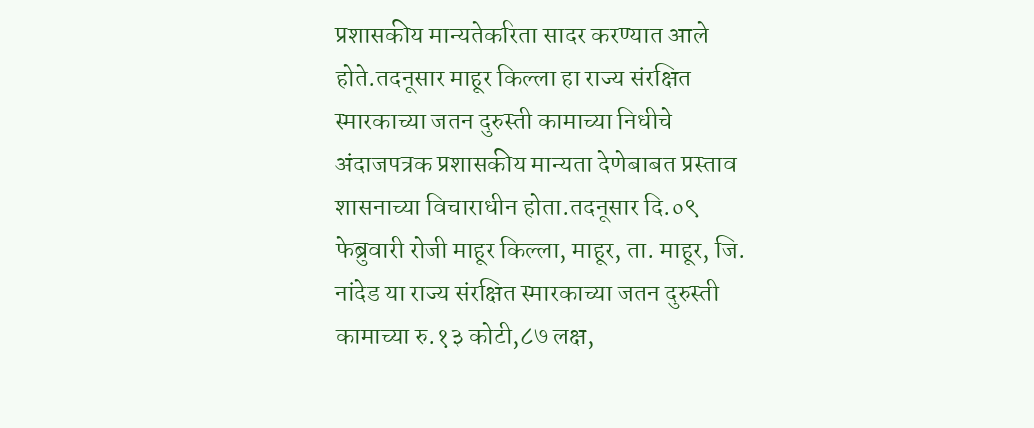प्रशासकीय मान्यतेकरिता सादर करण्यात आले होते.तदनूसार माहूर किल्ला हा राज्य संरक्षित स्मारकाच्या जतन दुरुस्ती कामाच्या निधीचे अंदाजपत्रक प्रशासकीय मान्यता देणेबाबत प्रस्ताव शासनाच्या विचाराधीन होता.तदनूसार दि.०९ फेब्रुवारी रोजी माहूर किल्ला, माहूर, ता. माहूर, जि. नांदेड या राज्य संरक्षित स्मारकाच्या जतन दुरुस्ती कामाच्या रु.१३ कोटी,८७ लक्ष,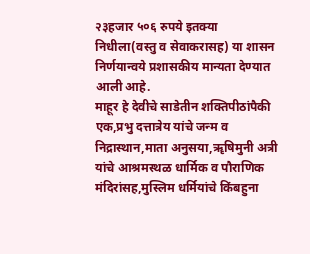२३हजार ५०६ रुपये इतक्या निधीला(वस्तु व सेवाकरासह) या शासन निर्णयान्वये प्रशासकीय मान्यता देण्यात आली आहे.
माहूर हे देवीचे साडेतीन शक्तिपीठांपैकी एक,प्रभु दत्तात्रेय यांचे जन्म व निद्रास्थान,माता अनुसया,ॠषिमुनी अत्री यांचे आश्रमस्थळ धार्मिक व पौराणिक मंदिरांसह,मुस्लिम धर्मियांचे किंबहुना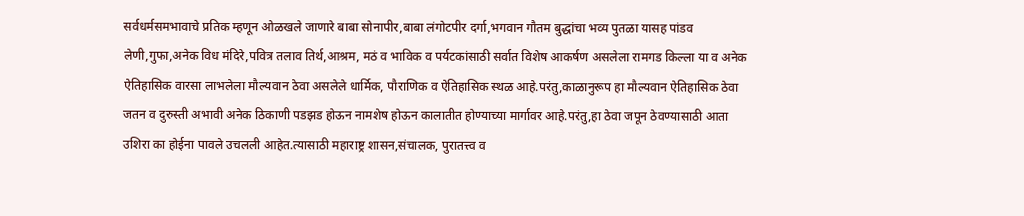सर्वधर्मसमभावाचे प्रतिक म्हणून ओळखले जाणारे बाबा सोनापीर,बाबा लंगोटपीर दर्गा,भगवान गौतम बुद्धांचा भव्य पुतळा यासह पांडव लेणी,गुफा,अनेक विध मंदिरे,पवित्र तलाव तिर्थ,आश्रम, मठं व भाविक व पर्यटकांसाठी सर्वात विशेष आकर्षण असलेला रामगड किल्ला या व अनेक ऐतिहासिक वारसा लाभलेला मौल्यवान ठेवा असलेले धार्मिक, पौराणिक व ऐतिहासिक स्थळ आहे.परंतु,काळानुरूप हा मौल्यवान ऐतिहासिक ठेवा जतन व दुरुस्ती अभावी अनेक ठिकाणी पडझड होऊन नामशेष होऊन कालातीत होण्याच्या मार्गावर आहे.परंतु,हा ठेवा जपून ठेवण्यासाठी आता उशिरा का होईना पावले उचलली आहेत.त्यासाठी महाराष्ट्र शासन,संचालक, पुरातत्त्व व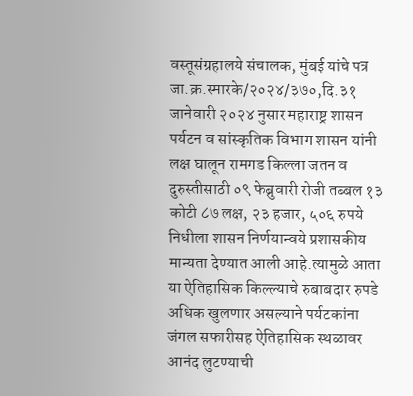वस्तूसंग्रहालये संचालक, मुंबई यांचे पत्र जा.क्र.स्मारके/२०२४/३७०,दि.३१ जानेवारी २०२४ नुसार महाराष्ट्र शासन पर्यटन व सांस्कृतिक विभाग शासन यांनी लक्ष घालून रामगड किल्ला जतन व दुरुस्तीसाठी ०९ फेब्रुवारी रोजी तब्बल १३ कोटी ८७ लक्ष, २३ हजार, ५०६ रुपये निधीला शासन निर्णयान्वये प्रशासकीय मान्यता देण्यात आली आहे.त्यामुळे आता या ऐतिहासिक किल्ल्याचे रुबाबदार रुपडे अधिक खुलणार असल्याने पर्यटकांना जंगल सफारीसह ऐतिहासिक स्थळावर आनंद लुटण्याची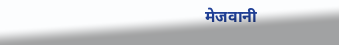मेजवानी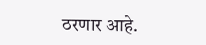ठरणार आहे.